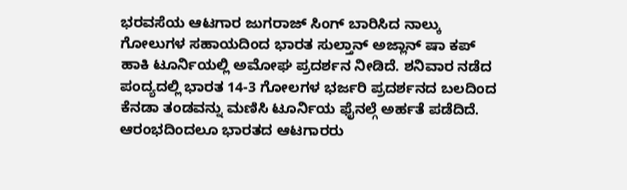ಭರವಸೆಯ ಆಟಗಾರ ಜುಗರಾಜ್ ಸಿಂಗ್ ಬಾರಿಸಿದ ನಾಲ್ಕು ಗೋಲುಗಳ ಸಹಾಯದಿಂದ ಭಾರತ ಸುಲ್ತಾನ್ ಅಜ್ಲಾನ್ ಷಾ ಕಪ್ ಹಾಕಿ ಟೂರ್ನಿಯಲ್ಲಿ ಅಮೋಘ ಪ್ರದರ್ಶನ ನೀಡಿದೆ. ಶನಿವಾರ ನಡೆದ ಪಂದ್ಯದಲ್ಲಿ ಭಾರತ 14-3 ಗೋಲಗಳ ಭರ್ಜರಿ ಪ್ರದರ್ಶನದ ಬಲದಿಂದ ಕೆನಡಾ ತಂಡವನ್ನು ಮಣಿಸಿ ಟೂರ್ನಿಯ ಫೈನಲ್ಗೆ ಅರ್ಹತೆ ಪಡೆದಿದೆ.
ಆರಂಭದಿಂದಲೂ ಭಾರತದ ಆಟಗಾರರು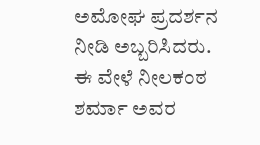ಅಮೋಘ ಪ್ರದರ್ಶನ ನೀಡಿ ಅಬ್ಬರಿಸಿದರು. ಈ ವೇಳೆ ನೀಲಕಂಠ ಶರ್ಮಾ ಅವರ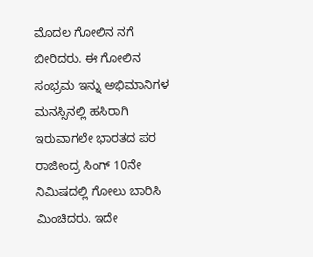ಮೊದಲ ಗೋಲಿನ ನಗೆ ಬೀರಿದರು. ಈ ಗೋಲಿನ ಸಂಭ್ರಮ ಇನ್ನು ಅಭಿಮಾನಿಗಳ ಮನಸ್ಸಿನಲ್ಲಿ ಹಸಿರಾಗಿ ಇರುವಾಗಲೇ ಭಾರತದ ಪರ ರಾಜೀಂದ್ರ ಸಿಂಗ್ 10ನೇ ನಿಮಿಷದಲ್ಲಿ ಗೋಲು ಬಾರಿಸಿ ಮಿಂಚಿದರು. ಇದೇ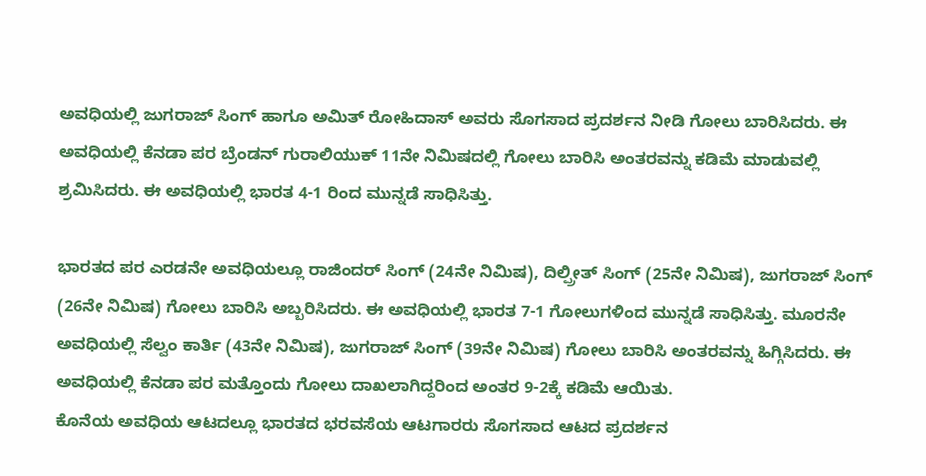ಅವಧಿಯಲ್ಲಿ ಜುಗರಾಜ್ ಸಿಂಗ್ ಹಾಗೂ ಅಮಿತ್ ರೋಹಿದಾಸ್ ಅವರು ಸೊಗಸಾದ ಪ್ರದರ್ಶನ ನೀಡಿ ಗೋಲು ಬಾರಿಸಿದರು. ಈ ಅವಧಿಯಲ್ಲಿ ಕೆನಡಾ ಪರ ಬ್ರೆಂಡನ್ ಗುರಾಲಿಯುಕ್ 11ನೇ ನಿಮಿಷದಲ್ಲಿ ಗೋಲು ಬಾರಿಸಿ ಅಂತರವನ್ನು ಕಡಿಮೆ ಮಾಡುವಲ್ಲಿ ಶ್ರಮಿಸಿದರು. ಈ ಅವಧಿಯಲ್ಲಿ ಭಾರತ 4-1 ರಿಂದ ಮುನ್ನಡೆ ಸಾಧಿಸಿತ್ತು.

ಭಾರತದ ಪರ ಎರಡನೇ ಅವಧಿಯಲ್ಲೂ ರಾಜಿಂದರ್ ಸಿಂಗ್ (24ನೇ ನಿಮಿಷ), ದಿಲ್ಪ್ರೀತ್ ಸಿಂಗ್ (25ನೇ ನಿಮಿಷ), ಜುಗರಾಜ್ ಸಿಂಗ್ (26ನೇ ನಿಮಿಷ) ಗೋಲು ಬಾರಿಸಿ ಅಬ್ಬರಿಸಿದರು. ಈ ಅವಧಿಯಲ್ಲಿ ಭಾರತ 7-1 ಗೋಲುಗಳಿಂದ ಮುನ್ನಡೆ ಸಾಧಿಸಿತ್ತು. ಮೂರನೇ ಅವಧಿಯಲ್ಲಿ ಸೆಲ್ವಂ ಕಾರ್ತಿ (43ನೇ ನಿಮಿಷ), ಜುಗರಾಜ್ ಸಿಂಗ್ (39ನೇ ನಿಮಿಷ) ಗೋಲು ಬಾರಿಸಿ ಅಂತರವನ್ನು ಹಿಗ್ಗಿಸಿದರು. ಈ ಅವಧಿಯಲ್ಲಿ ಕೆನಡಾ ಪರ ಮತ್ತೊಂದು ಗೋಲು ದಾಖಲಾಗಿದ್ದರಿಂದ ಅಂತರ 9-2ಕ್ಕೆ ಕಡಿಮೆ ಆಯಿತು.
ಕೊನೆಯ ಅವಧಿಯ ಆಟದಲ್ಲೂ ಭಾರತದ ಭರವಸೆಯ ಆಟಗಾರರು ಸೊಗಸಾದ ಆಟದ ಪ್ರದರ್ಶನ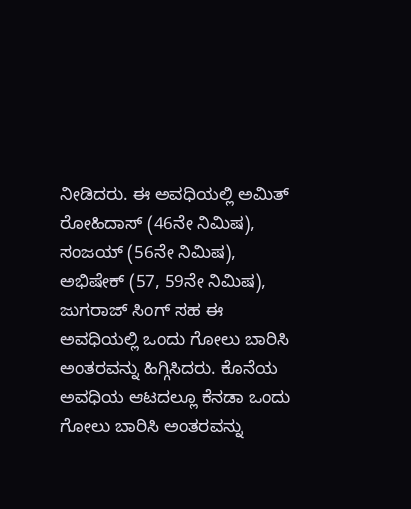ನೀಡಿದರು. ಈ ಅವಧಿಯಲ್ಲಿ ಅಮಿತ್ ರೋಹಿದಾಸ್ (46ನೇ ನಿಮಿಷ), ಸಂಜಯ್ (56ನೇ ನಿಮಿಷ), ಅಭಿಷೇಕ್ (57, 59ನೇ ನಿಮಿಷ), ಜುಗರಾಜ್ ಸಿಂಗ್ ಸಹ ಈ ಅವಧಿಯಲ್ಲಿ ಒಂದು ಗೋಲು ಬಾರಿಸಿ ಅಂತರವನ್ನು ಹಿಗ್ಗಿಸಿದರು. ಕೊನೆಯ ಅವಧಿಯ ಆಟದಲ್ಲೂ ಕೆನಡಾ ಒಂದು ಗೋಲು ಬಾರಿಸಿ ಅಂತರವನ್ನು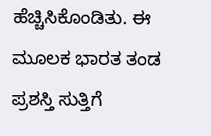ಹೆಚ್ಚಿಸಿಕೊಂಡಿತು. ಈ ಮೂಲಕ ಭಾರತ ತಂಡ ಪ್ರಶಸ್ತಿ ಸುತ್ತಿಗೆ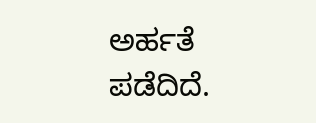ಅರ್ಹತೆ ಪಡೆದಿದೆ.